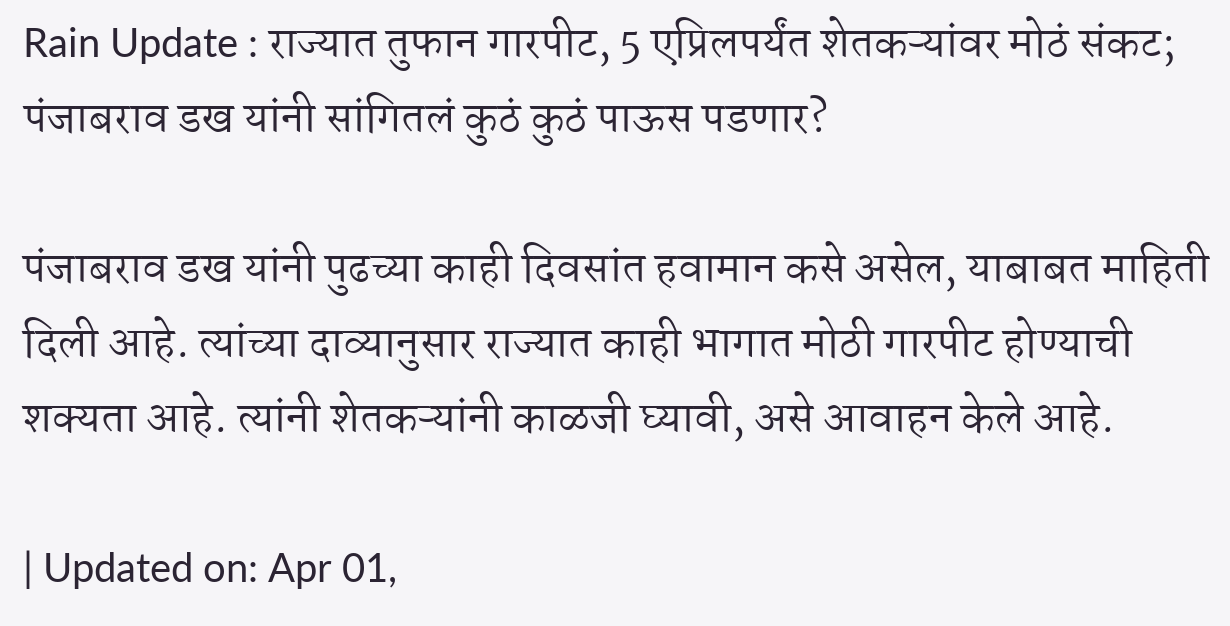Rain Update : राज्यात तुफान गारपीट, 5 एप्रिलपर्यंत शेतकऱ्यांवर मोठं संकट; पंजाबराव डख यांनी सांगितलं कुठं कुठं पाऊस पडणार?

पंजाबराव डख यांनी पुढच्या काही दिवसांत हवामान कसे असेल, याबाबत माहिती दिली आहे. त्यांच्या दाव्यानुसार राज्यात काही भागात मोठी गारपीट होण्याची शक्यता आहे. त्यांनी शेतकऱ्यांनी काळजी घ्यावी, असे आवाहन केले आहे.

| Updated on: Apr 01,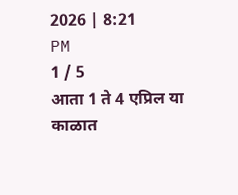2026 | 8:21 PM
1 / 5
आता 1 ते 4 एप्रिल या काळात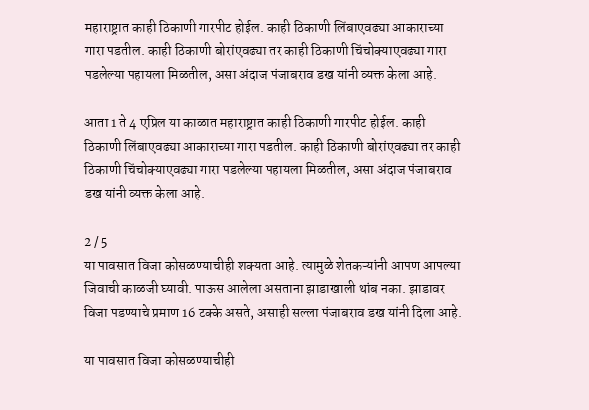महाराष्ट्रात काही ठिकाणी गारपीट होईल. काही ठिकाणी लिंबाएवढ्या आकाराच्या गारा पडतील. काही ठिकाणी बोरांएवढ्या तर काही ठिकाणी चिंचोक्याएवढ्या गारा पडलेल्या पहायला मिळतील, असा अंदाज पंजाबराव डख यांनी व्यक्त केला आहे.

आता 1 ते 4 एप्रिल या काळात महाराष्ट्रात काही ठिकाणी गारपीट होईल. काही ठिकाणी लिंबाएवढ्या आकाराच्या गारा पडतील. काही ठिकाणी बोरांएवढ्या तर काही ठिकाणी चिंचोक्याएवढ्या गारा पडलेल्या पहायला मिळतील, असा अंदाज पंजाबराव डख यांनी व्यक्त केला आहे.

2 / 5
या पावसात विजा कोसळण्याचीही शक्यता आहे. त्यामुळे शेतकऱ्यांनी आपण आपल्या जिवाची काळजी घ्यावी. पाऊस आलेला असताना झाडाखाली थांब नका. झाडावर विजा पडण्याचे प्रमाण 16 टक्के असते, असाही सल्ला पंजाबराव डख यांनी दिला आहे.

या पावसात विजा कोसळण्याचीही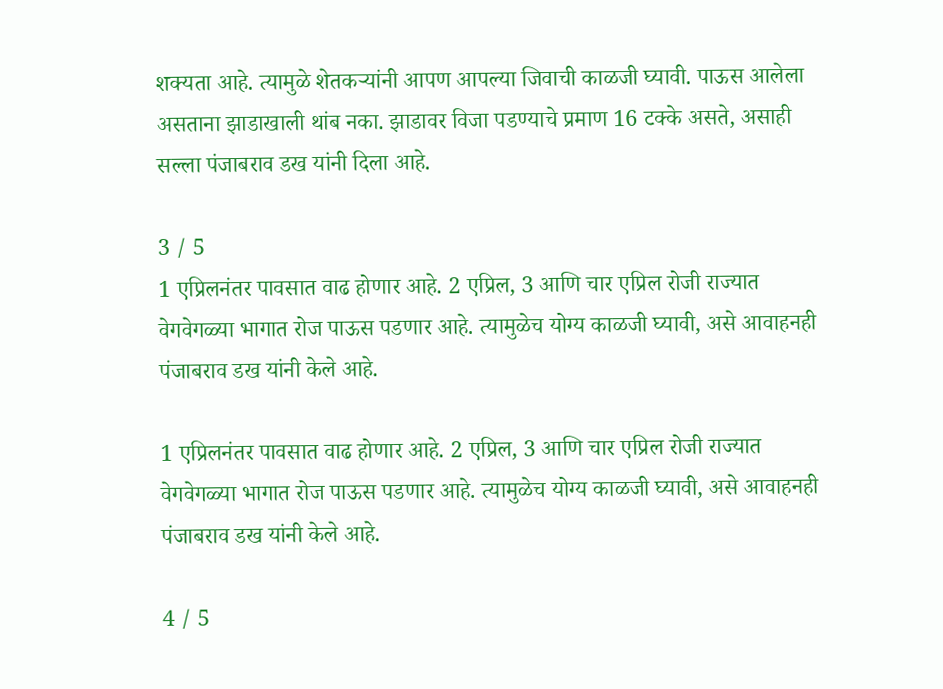शक्यता आहे. त्यामुळे शेतकऱ्यांनी आपण आपल्या जिवाची काळजी घ्यावी. पाऊस आलेला असताना झाडाखाली थांब नका. झाडावर विजा पडण्याचे प्रमाण 16 टक्के असते, असाही सल्ला पंजाबराव डख यांनी दिला आहे.

3 / 5
1 एप्रिलनंतर पावसात वाढ होणार आहे. 2 एप्रिल, 3 आणि चार एप्रिल रोजी राज्यात वेगवेगळ्या भागात रोज पाऊस पडणार आहे. त्यामुळेच योग्य काळजी घ्यावी, असे आवाहनही पंजाबराव डख यांनी केले आहे.

1 एप्रिलनंतर पावसात वाढ होणार आहे. 2 एप्रिल, 3 आणि चार एप्रिल रोजी राज्यात वेगवेगळ्या भागात रोज पाऊस पडणार आहे. त्यामुळेच योग्य काळजी घ्यावी, असे आवाहनही पंजाबराव डख यांनी केले आहे.

4 / 5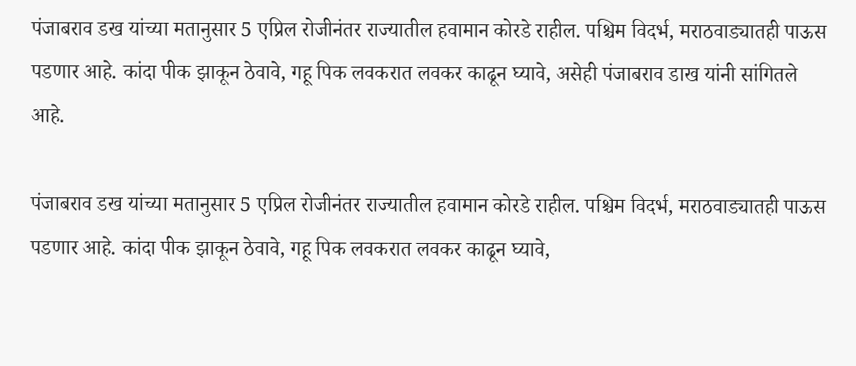पंजाबराव डख यांच्या मतानुसार 5 एप्रिल रोजीनंतर राज्यातील हवामान कोरडे राहील. पश्चिम विदर्भ, मराठवाड्यातही पाऊस पडणार आहे. कांदा पीक झाकून ठेवावे, गहू पिक लवकरात लवकर काढून घ्यावे, असेही पंजाबराव डाख यांनी सांगितले आहे.

पंजाबराव डख यांच्या मतानुसार 5 एप्रिल रोजीनंतर राज्यातील हवामान कोरडे राहील. पश्चिम विदर्भ, मराठवाड्यातही पाऊस पडणार आहे. कांदा पीक झाकून ठेवावे, गहू पिक लवकरात लवकर काढून घ्यावे,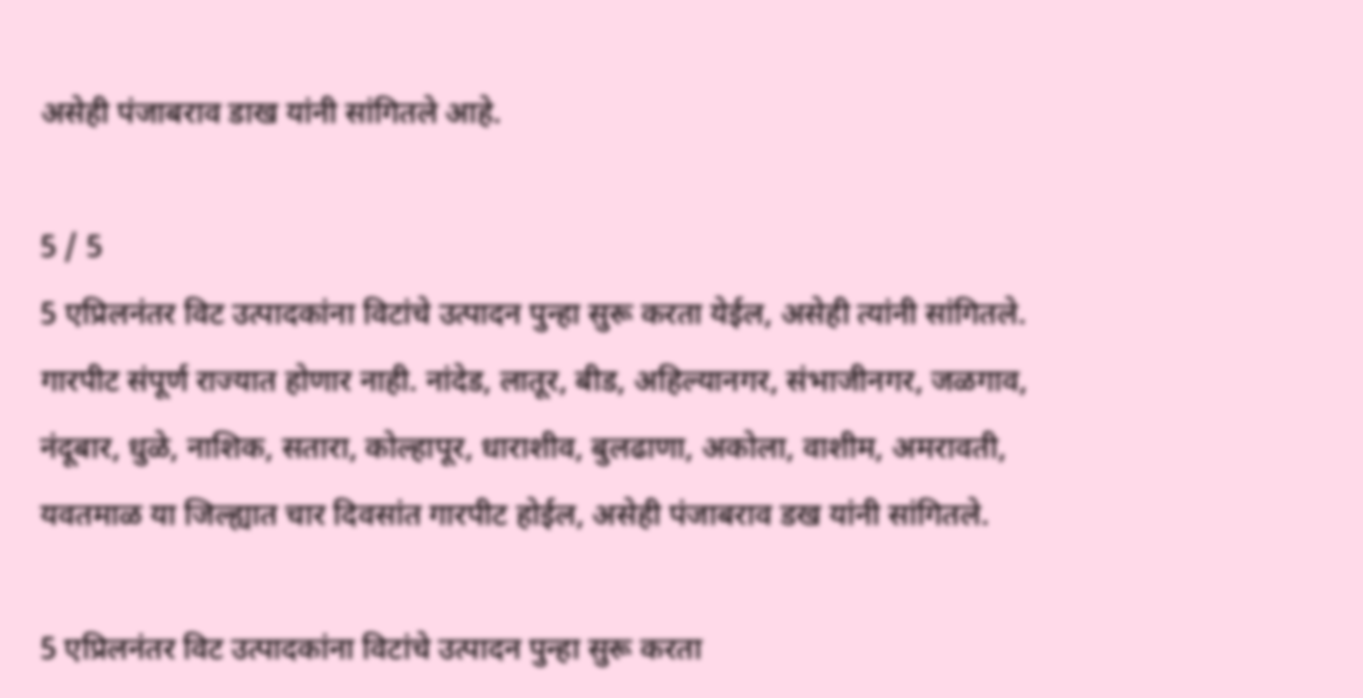असेही पंजाबराव डाख यांनी सांगितले आहे.

5 / 5
5 एप्रिलनंतर विट उत्पादकांना विटांचे उत्पादन पुन्हा सुरू करता येईल, असेही त्यांनी सांगितले. गारपीट संपूर्ण राज्यात होणार नाही. नांदेड, लातूर, बीड, अहिल्यानगर, संभाजीनगर, जळगाव, नंदूबार, धुळे, नाशिक, सतारा, कोल्हापूर, धाराशीव, बुलढाणा, अकोला, वाशीम, अमरावती, यवतमाळ या जिल्ह्यात चार दिवसांत गारपीट होईल, असेही पंजाबराव डख यांनी सांगितले.

5 एप्रिलनंतर विट उत्पादकांना विटांचे उत्पादन पुन्हा सुरू करता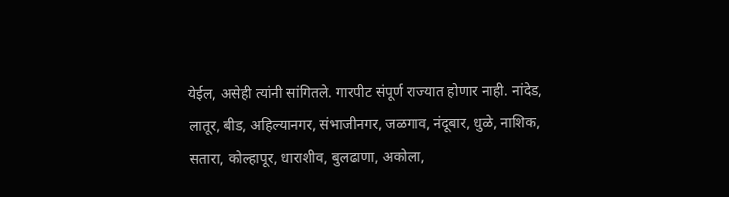येईल, असेही त्यांनी सांगितले. गारपीट संपूर्ण राज्यात होणार नाही. नांदेड, लातूर, बीड, अहिल्यानगर, संभाजीनगर, जळगाव, नंदूबार, धुळे, नाशिक, सतारा, कोल्हापूर, धाराशीव, बुलढाणा, अकोला,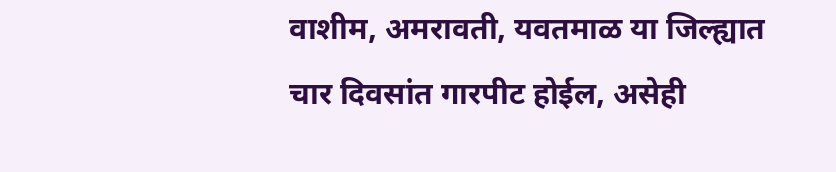वाशीम, अमरावती, यवतमाळ या जिल्ह्यात चार दिवसांत गारपीट होईल, असेही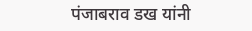पंजाबराव डख यांनी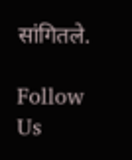सांगितले.

Follow Us